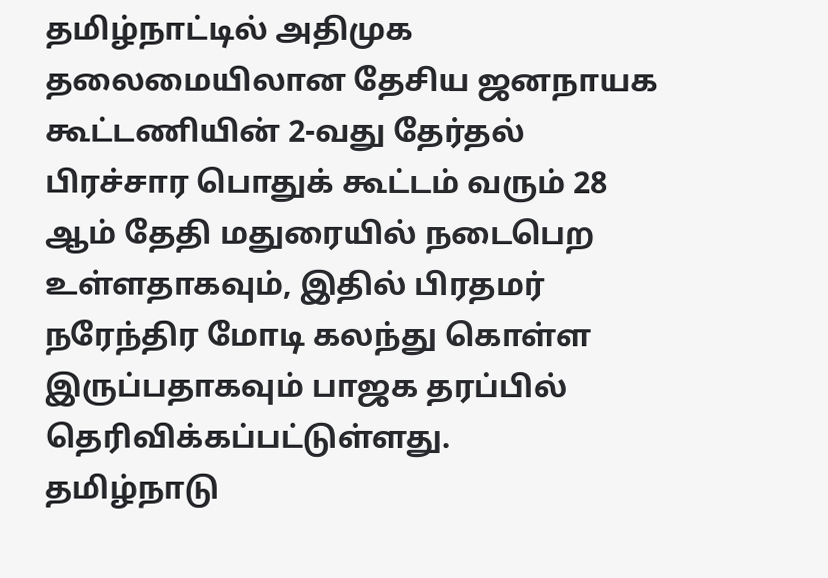தமிழ்நாட்டில் அதிமுக தலைமையிலான தேசிய ஜனநாயக கூட்டணியின் 2-வது தேர்தல் பிரச்சார பொதுக் கூட்டம் வரும் 28 ஆம் தேதி மதுரையில் நடைபெற உள்ளதாகவும், இதில் பிரதமர் நரேந்திர மோடி கலந்து கொள்ள இருப்பதாகவும் பாஜக தரப்பில் தெரிவிக்கப்பட்டுள்ளது.
தமிழ்நாடு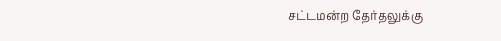சட்டமன்ற தேர்தலுக்கு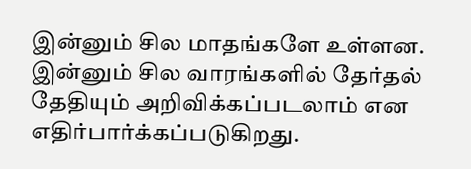இன்னும் சில மாதங்களே உள்ளன. இன்னும் சில வாரங்களில் தேர்தல் தேதியும் அறிவிக்கப்படலாம் என எதிர்பார்க்கப்படுகிறது.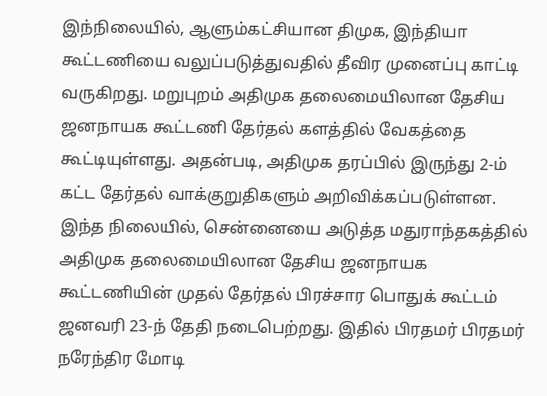இந்நிலையில், ஆளும்கட்சியான திமுக, இந்தியா கூட்டணியை வலுப்படுத்துவதில் தீவிர முனைப்பு காட்டி வருகிறது. மறுபுறம் அதிமுக தலைமையிலான தேசிய ஜனநாயக கூட்டணி தேர்தல் களத்தில் வேகத்தை கூட்டியுள்ளது. அதன்படி, அதிமுக தரப்பில் இருந்து 2-ம் கட்ட தேர்தல் வாக்குறுதிகளும் அறிவிக்கப்படுள்ளன.
இந்த நிலையில், சென்னையை அடுத்த மதுராந்தகத்தில் அதிமுக தலைமையிலான தேசிய ஜனநாயக கூட்டணியின் முதல் தேர்தல் பிரச்சார பொதுக் கூட்டம் ஜனவரி 23-ந் தேதி நடைபெற்றது. இதில் பிரதமர் பிரதமர் நரேந்திர மோடி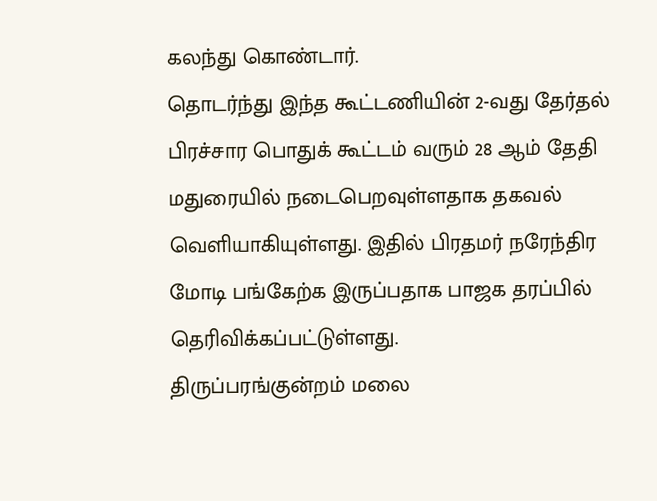கலந்து கொண்டார்.
தொடர்ந்து இந்த கூட்டணியின் 2-வது தேர்தல் பிரச்சார பொதுக் கூட்டம் வரும் 28 ஆம் தேதி மதுரையில் நடைபெறவுள்ளதாக தகவல் வெளியாகியுள்ளது. இதில் பிரதமர் நரேந்திர மோடி பங்கேற்க இருப்பதாக பாஜக தரப்பில் தெரிவிக்கப்பட்டுள்ளது.
திருப்பரங்குன்றம் மலை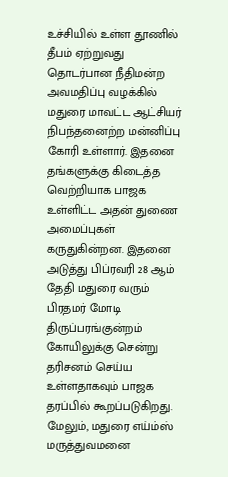உச்சியில் உள்ள தூணில் தீபம் ஏற்றுவது தொடர்பான நீதிமன்ற அவமதிப்பு வழக்கில் மதுரை மாவட்ட ஆட்சியர் நிபந்தனைற்ற மன்னிப்பு கோரி உள்ளார். இதனை தங்களுக்கு கிடைத்த வெற்றியாக பாஜக உள்ளிட்ட அதன் துணை அமைப்புகள் கருதுகின்றன. இதனை அடுத்து பிப்ரவரி 28 ஆம் தேதி மதுரை வரும் பிரதமர் மோடி திருப்பரங்குன்றம் கோயிலுக்கு சென்று தரிசனம் செய்ய உள்ளதாகவும் பாஜக தரப்பில் கூறப்படுகிறது.
மேலும், மதுரை எய்ம்ஸ் மருத்துவமனை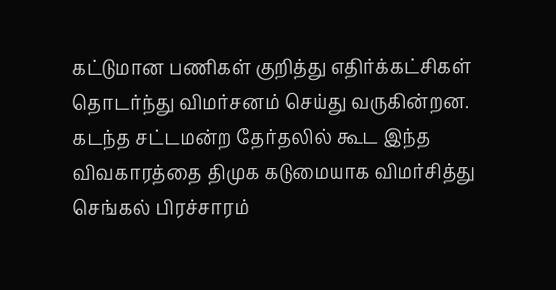கட்டுமான பணிகள் குறித்து எதிர்க்கட்சிகள் தொடர்ந்து விமர்சனம் செய்து வருகின்றன. கடந்த சட்டமன்ற தேர்தலில் கூட இந்த விவகாரத்தை திமுக கடுமையாக விமர்சித்து செங்கல் பிரச்சாரம்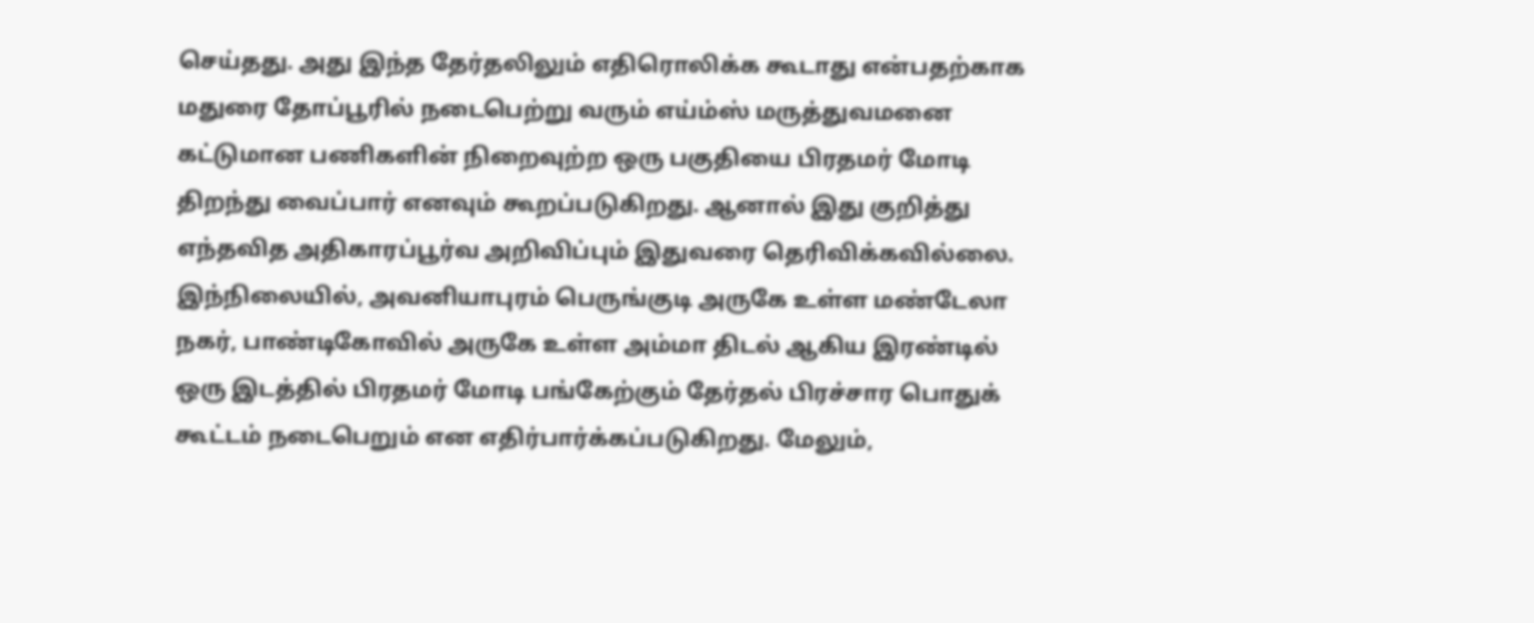செய்தது. அது இந்த தேர்தலிலும் எதிரொலிக்க கூடாது என்பதற்காக மதுரை தோப்பூரில் நடைபெற்று வரும் எய்ம்ஸ் மருத்துவமனை கட்டுமான பணிகளின் நிறைவுற்ற ஒரு பகுதியை பிரதமர் மோடி திறந்து வைப்பார் எனவும் கூறப்படுகிறது. ஆனால் இது குறித்து எந்தவித அதிகாரப்பூர்வ அறிவிப்பும் இதுவரை தெரிவிக்கவில்லை.
இந்நிலையில், அவனியாபுரம் பெருங்குடி அருகே உள்ள மண்டேலா நகர், பாண்டிகோவில் அருகே உள்ள அம்மா திடல் ஆகிய இரண்டில் ஒரு இடத்தில் பிரதமர் மோடி பங்கேற்கும் தேர்தல் பிரச்சார பொதுக் கூட்டம் நடைபெறும் என எதிர்பார்க்கப்படுகிறது. மேலும்,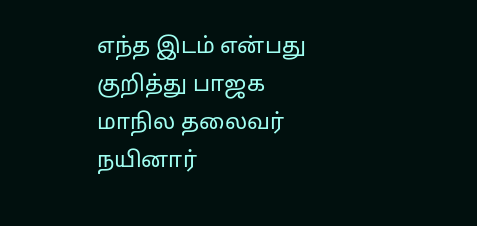எந்த இடம் என்பது குறித்து பாஜக மாநில தலைவர் நயினார்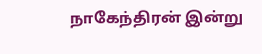நாகேந்திரன் இன்று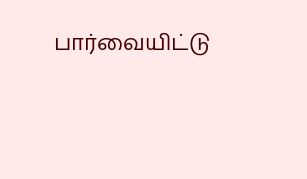பார்வையிட்டு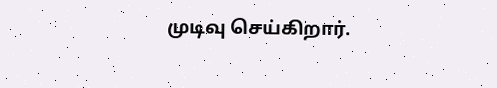முடிவு செய்கிறார்.